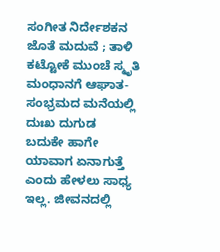ಸಂಗೀತ ನಿರ್ದೇಶಕನ ಜೊತೆ ಮದುವೆ ; ತಾಳಿ ಕಟ್ಟೋಕೆ ಮುಂಚೆ ಸ್ಮೃತಿ ಮಂಧಾನಗೆ ಆಘಾತ-ಸಂಭ್ರಮದ ಮನೆಯಲ್ಲಿ ದುಃಖ ದುಗುಡ
ಬದುಕೇ ಹಾಗೇ ಯಾವಾಗ ಏನಾಗುತ್ತೆ ಎಂದು ಹೇಳಲು ಸಾಧ್ಯ ಇಲ್ಲ. ಜೀವನದಲ್ಲಿ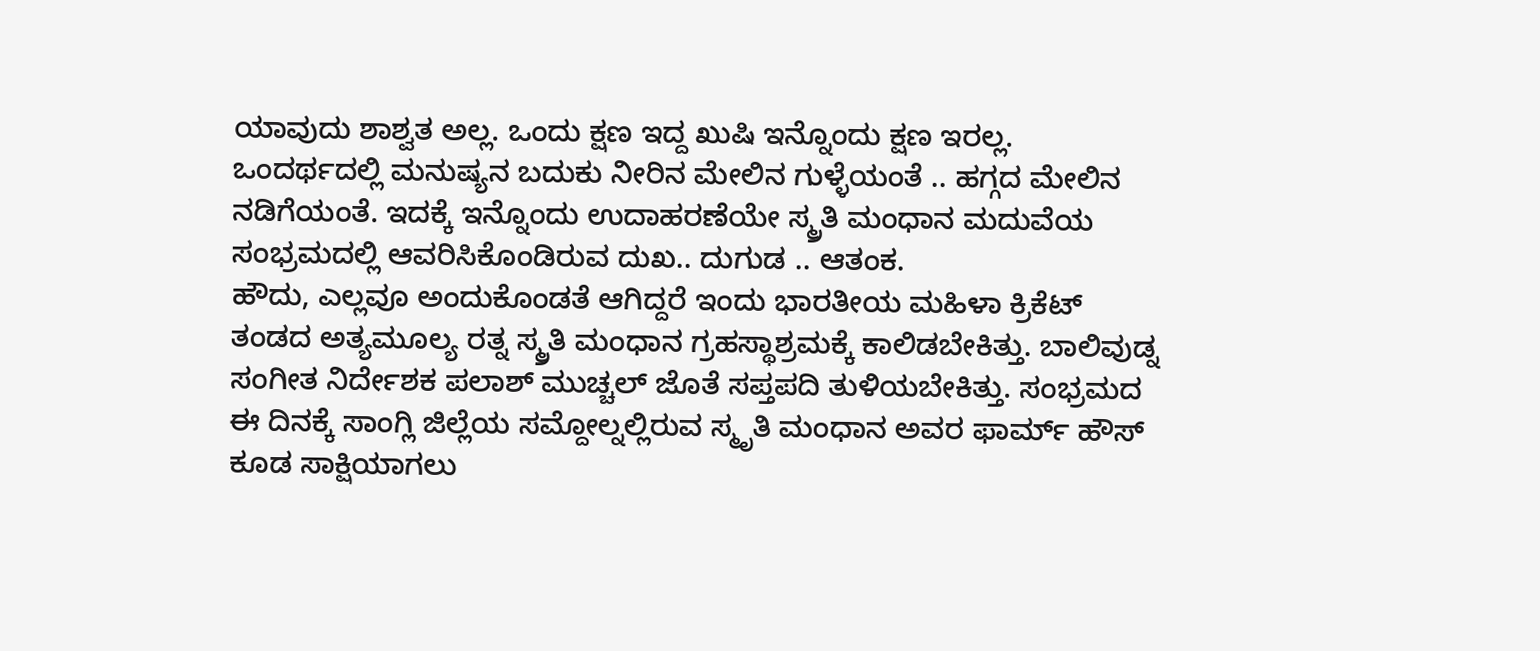ಯಾವುದು ಶಾಶ್ವತ ಅಲ್ಲ. ಒಂದು ಕ್ಷಣ ಇದ್ದ ಖುಷಿ ಇನ್ನೊಂದು ಕ್ಷಣ ಇರಲ್ಲ. ಒಂದರ್ಥದಲ್ಲಿ ಮನುಷ್ಯನ ಬದುಕು ನೀರಿನ ಮೇಲಿನ ಗುಳ್ಳೆಯಂತೆ .. ಹಗ್ಗದ ಮೇಲಿನ ನಡಿಗೆಯಂತೆ. ಇದಕ್ಕೆ ಇನ್ನೊಂದು ಉದಾಹರಣೆಯೇ ಸ್ಮ್ರತಿ ಮಂಧಾನ ಮದುವೆಯ ಸಂಭ್ರಮದಲ್ಲಿ ಆವರಿಸಿಕೊಂಡಿರುವ ದುಖ.. ದುಗುಡ .. ಆತಂಕ.
ಹೌದು, ಎಲ್ಲವೂ ಅಂದುಕೊಂಡತೆ ಆಗಿದ್ದರೆ ಇಂದು ಭಾರತೀಯ ಮಹಿಳಾ ಕ್ರಿಕೆಟ್ ತಂಡದ ಅತ್ಯಮೂಲ್ಯ ರತ್ನ ಸ್ಮ್ರತಿ ಮಂಧಾನ ಗ್ರಹಸ್ಥಾಶ್ರಮಕ್ಕೆ ಕಾಲಿಡಬೇಕಿತ್ತು. ಬಾಲಿವುಡ್ನ ಸಂಗೀತ ನಿರ್ದೇಶಕ ಪಲಾಶ್ ಮುಚ್ಚಲ್ ಜೊತೆ ಸಪ್ತಪದಿ ತುಳಿಯಬೇಕಿತ್ತು. ಸಂಭ್ರಮದ ಈ ದಿನಕ್ಕೆ ಸಾಂಗ್ಲಿ ಜಿಲ್ಲೆಯ ಸಮ್ದೋಲ್ನಲ್ಲಿರುವ ಸ್ಮೃತಿ ಮಂಧಾನ ಅವರ ಫಾರ್ಮ್ ಹೌಸ್ ಕೂಡ ಸಾಕ್ಷಿಯಾಗಲು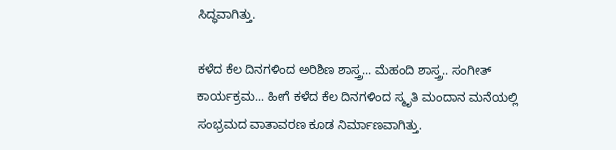ಸಿದ್ಧವಾಗಿತ್ತು.

ಕಳೆದ ಕೆಲ ದಿನಗಳಿಂದ ಅರಿಶಿಣ ಶಾಸ್ತ್ರ... ಮೆಹಂದಿ ಶಾಸ್ತ್ರ.. ಸಂಗೀತ್ ಕಾರ್ಯಕ್ರಮ... ಹೀಗೆ ಕಳೆದ ಕೆಲ ದಿನಗಳಿಂದ ಸ್ಮೃತಿ ಮಂದಾನ ಮನೆಯಲ್ಲಿ ಸಂಭ್ರಮದ ವಾತಾವರಣ ಕೂಡ ನಿರ್ಮಾಣವಾಗಿತ್ತು.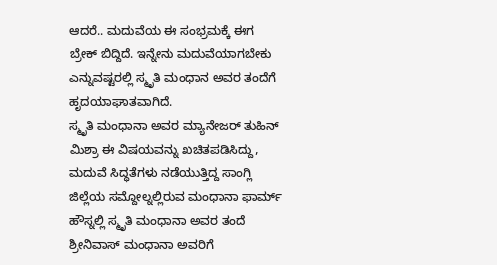ಆದರೆ.. ಮದುವೆಯ ಈ ಸಂಭ್ರಮಕ್ಕೆ ಈಗ ಬ್ರೇಕ್ ಬಿದ್ದಿದೆ. ಇನ್ನೇನು ಮದುವೆಯಾಗಬೇಕು ಎನ್ನುವಷ್ಟರಲ್ಲಿ ಸ್ಮೃತಿ ಮಂಧಾನ ಅವರ ತಂದೆಗೆ ಹೃದಯಾಘಾತವಾಗಿದೆ.
ಸ್ಮೃತಿ ಮಂಧಾನಾ ಅವರ ಮ್ಯಾನೇಜರ್ ತುಹಿನ್ ಮಿಶ್ರಾ ಈ ವಿಷಯವನ್ನು ಖಚಿತಪಡಿಸಿದ್ದು, ಮದುವೆ ಸಿದ್ಧತೆಗಳು ನಡೆಯುತ್ತಿದ್ದ ಸಾಂಗ್ಲಿ ಜಿಲ್ಲೆಯ ಸಮ್ದೋಲ್ನಲ್ಲಿರುವ ಮಂಧಾನಾ ಫಾರ್ಮ್ ಹೌಸ್ನಲ್ಲಿ ಸ್ಮೃತಿ ಮಂಧಾನಾ ಅವರ ತಂದೆ ಶ್ರೀನಿವಾಸ್ ಮಂಧಾನಾ ಅವರಿಗೆ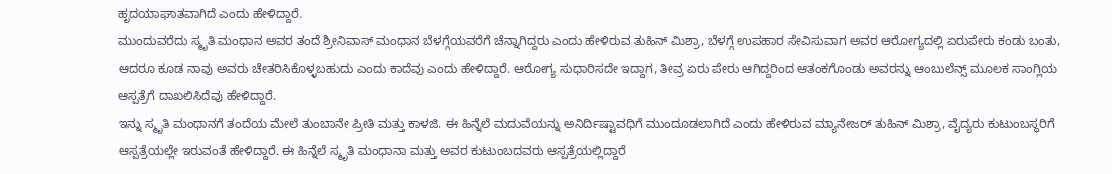ಹೃದಯಾಘಾತವಾಗಿದೆ ಎಂದು ಹೇಳಿದ್ದಾರೆ.
ಮುಂದುವರೆದು ಸ್ಮೃತಿ ಮಂಧಾನ ಅವರ ತಂದೆ ಶ್ರೀನಿವಾಸ್ ಮಂಧಾನ ಬೆಳಗ್ಗೆಯವರೆಗೆ ಚೆನ್ನಾಗಿದ್ದರು ಎಂದು ಹೇಳಿರುವ ತುಹಿನ್ ಮಿಶ್ರಾ, ಬೆಳಗ್ಗೆ ಉಪಹಾರ ಸೇವಿಸುವಾಗ ಅವರ ಆರೋಗ್ಯದಲ್ಲಿ ಏರುಪೇರು ಕಂಡು ಬಂತು, ಆದರೂ ಕೂಡ ನಾವು ಅವರು ಚೇತರಿಸಿಕೊಳ್ಳಬಹುದು ಎಂದು ಕಾದೆವು ಎಂದು ಹೇಳಿದ್ದಾರೆ. ಆರೋಗ್ಯ ಸುಧಾರಿಸದೇ ಇದ್ದಾಗ, ತೀವ್ರ ಏರು ಪೇರು ಆಗಿದ್ದರಿಂದ ಆತಂಕಗೊಂಡು ಅವರನ್ನು ಆಂಬುಲೆನ್ಸ್ ಮೂಲಕ ಸಾಂಗ್ಲಿಯ ಆಸ್ಪತ್ರೆಗೆ ದಾಖಲಿಸಿದೆವು ಹೇಳಿದ್ದಾರೆ.
ಇನ್ನು ಸ್ಮೃತಿ ಮಂಧಾನಗೆ ತಂದೆಯ ಮೇಲೆ ತುಂಬಾನೇ ಪ್ರೀತಿ ಮತ್ತು ಕಾಳಜಿ. ಈ ಹಿನ್ನೆಲೆ ಮದುವೆಯನ್ನು ಅನಿರ್ದಿಷ್ಟಾವಧಿಗೆ ಮುಂದೂಡಲಾಗಿದೆ ಎಂದು ಹೇಳಿರುವ ಮ್ಯಾನೇಜರ್ ತುಹಿನ್ ಮಿಶ್ರಾ, ವೈದ್ಯರು ಕುಟುಂಬಸ್ಥರಿಗೆ ಆಸ್ಪತ್ರೆಯಲ್ಲೇ ಇರುವಂತೆ ಹೇಳಿದ್ದಾರೆ. ಈ ಹಿನ್ನೆಲೆ ಸ್ಮೃತಿ ಮಂಧಾನಾ ಮತ್ತು ಅವರ ಕುಟುಂಬದವರು ಆಸ್ಪತ್ರೆಯಲ್ಲಿದ್ದಾರೆ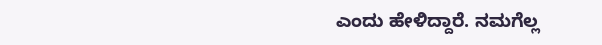ಎಂದು ಹೇಳಿದ್ದಾರೆ. ನಮಗೆಲ್ಲ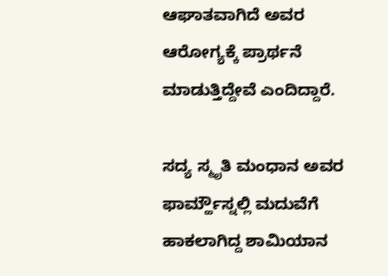ಆಘಾತವಾಗಿದೆ ಅವರ ಆರೋಗ್ಯಕ್ಕೆ ಪ್ರಾರ್ಥನೆ ಮಾಡುತ್ತಿದ್ದೇವೆ ಎಂದಿದ್ದಾರೆ.

ಸದ್ಯ ಸ್ಮೃತಿ ಮಂಧಾನ ಅವರ ಫಾರ್ಮ್ಹೌಸ್ನಲ್ಲಿ ಮದುವೆಗೆ ಹಾಕಲಾಗಿದ್ದ ಶಾಮಿಯಾನ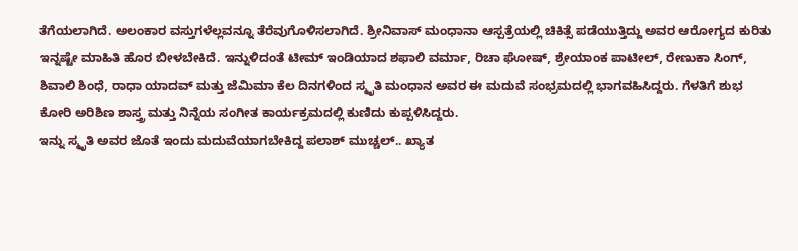ತೆಗೆಯಲಾಗಿದೆ. ಅಲಂಕಾರ ವಸ್ತುಗಳೆಲ್ಲವನ್ನೂ ತೆರೆವುಗೊಳಿಸಲಾಗಿದೆ. ಶ್ರೀನಿವಾಸ್ ಮಂಧಾನಾ ಆಸ್ಪತ್ರೆಯಲ್ಲಿ ಚಿಕಿತ್ಸೆ ಪಡೆಯುತ್ತಿದ್ದು ಅವರ ಆರೋಗ್ಯದ ಕುರಿತು ಇನ್ನಷ್ಟೇ ಮಾಹಿತಿ ಹೊರ ಬೀಳಬೇಕಿದೆ. ಇನ್ನುಳಿದಂತೆ ಟೀಮ್ ಇಂಡಿಯಾದ ಶಫಾಲಿ ವರ್ಮಾ, ರಿಚಾ ಘೋಷ್, ಶ್ರೇಯಾಂಕ ಪಾಟೀಲ್, ರೇಣುಕಾ ಸಿಂಗ್, ಶಿವಾಲಿ ಶಿಂಧೆ, ರಾಧಾ ಯಾದವ್ ಮತ್ತು ಜೆಮಿಮಾ ಕೆಲ ದಿನಗಳಿಂದ ಸ್ಮೃತಿ ಮಂಧಾನ ಅವರ ಈ ಮದುವೆ ಸಂಭ್ರಮದಲ್ಲಿ ಭಾಗವಹಿಸಿದ್ದರು. ಗೆಳತಿಗೆ ಶುಭ ಕೋರಿ ಅರಿಶಿಣ ಶಾಸ್ತ್ರ ಮತ್ತು ನಿನ್ನೆಯ ಸಂಗೀತ ಕಾರ್ಯಕ್ರಮದಲ್ಲಿ ಕುಣಿದು ಕುಪ್ಪಳಿಸಿದ್ದರು.
ಇನ್ನು ಸ್ಮೃತಿ ಅವರ ಜೊತೆ ಇಂದು ಮದುವೆಯಾಗಬೇಕಿದ್ದ ಪಲಾಶ್ ಮುಚ್ಚಲ್.. ಖ್ಯಾತ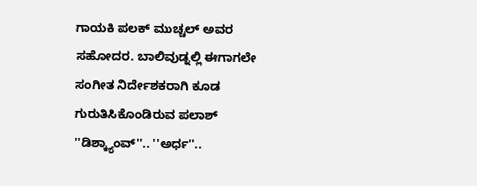ಗಾಯಕಿ ಪಲಕ್ ಮುಚ್ಚಲ್ ಅವರ ಸಹೋದರ. ಬಾಲಿವುಡ್ನಲ್ಲಿ ಈಗಾಗಲೇ ಸಂಗೀತ ನಿರ್ದೇಶಕರಾಗಿ ಕೂಡ ಗುರುತಿಸಿಕೊಂಡಿರುವ ಪಲಾಶ್ ''ಡಿಶ್ಕ್ಯಾಂವ್''.. ''ಅರ್ಧ''..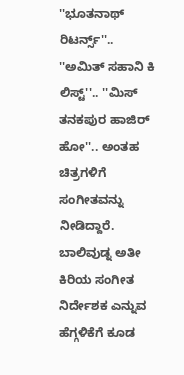''ಭೂತನಾಥ್ ರಿಟರ್ನ್ಸ್''.. ''ಅಮಿತ್ ಸಹಾನಿ ಕಿ ಲಿಸ್ಟ್''.. ''ಮಿಸ್ ತನಕಪುರ ಹಾಜಿರ್ ಹೋ''.. ಅಂತಹ ಚಿತ್ರಗಳಿಗೆ ಸಂಗೀತವನ್ನು ನೀಡಿದ್ದಾರೆ. ಬಾಲಿವುಡ್ನ ಅತೀ ಕಿರಿಯ ಸಂಗೀತ ನಿರ್ದೇಶಕ ಎನ್ನುವ ಹೆಗ್ಗಳಿಕೆಗೆ ಕೂಡ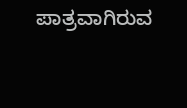ಪಾತ್ರವಾಗಿರುವ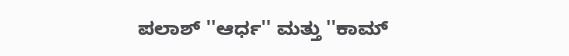ಪಲಾಶ್ ''ಆರ್ಧ'' ಮತ್ತು ''ಕಾಮ್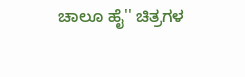ಚಾಲೂ ಹೈ'' ಚಿತ್ರಗಳ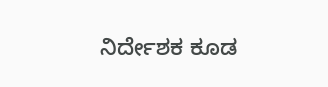ನಿರ್ದೇಶಕ ಕೂಡ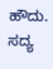ಹೌದು. ಸದ್ಯ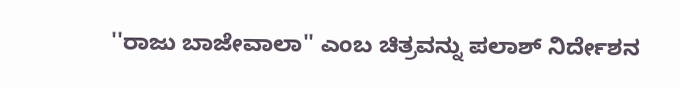''ರಾಜು ಬಾಜೇವಾಲಾ'' ಎಂಬ ಚಿತ್ರವನ್ನು ಪಲಾಶ್ ನಿರ್ದೇಶನ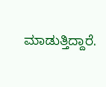ಮಾಡುತ್ತಿದ್ದಾರೆ.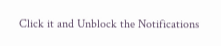Click it and Unblock the Notifications